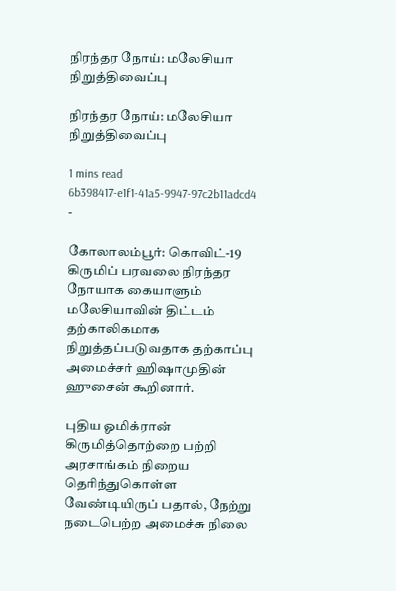நிரந்தர நோய்: மலேசியா நிறுத்திவைப்பு

நிரந்தர நோய்: மலேசியா நிறுத்திவைப்பு

1 mins read
6b398417-e1f1-41a5-9947-97c2b11adcd4
-

கோலாலம்பூர்: கொவிட்-19 கிருமிப் பரவலை நிரந்தர நோயாக கையாளும் மலேசியாவின் திட்டம் தற்காலிகமாக நிறுத்தப்படுவதாக தற்காப்பு அமைச்சர் ஹிஷாமுதின் ஹுசைன் கூறினார்.

புதிய ஓமிக்ரான் கிருமித்தொற்றை பற்றி அரசாங்கம் நிறைய தெரிந்துகொள்ள வேண்டியிருப் பதால், நேற்று நடைபெற்ற அமைச்சு நிலை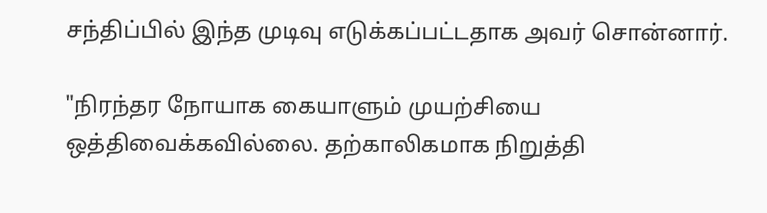சந்திப்பில் இந்த முடிவு எடுக்கப்பட்டதாக அவர் சொன்னார்.

"நிரந்தர நோயாக கையாளும் முயற்சியை ஒத்திவைக்கவில்லை. தற்காலிகமாக நிறுத்தி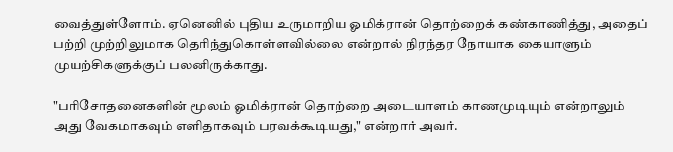வைத்துள்ளோம். ஏனெனில் புதிய உருமாறிய ஓமிக்ரான் தொற்றைக் கண்காணித்து, அதைப் பற்றி முற்றிலுமாக தெரிந்துகொள்ளவில்லை என்றால் நிரந்தர நோயாக கையாளும் முயற்சிகளுக்குப் பலனிருக்காது.

"பரிசோதனைகளின் மூலம் ஓமிக்ரான் தொற்றை அடையாளம் காணமுடியும் என்றாலும் அது வேகமாகவும் எளிதாகவும் பரவக்கூடியது," என்றார் அவர்.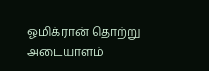ஓமிக்ரான் தொற்று அடையாளம்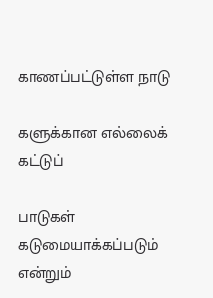காணப்பட்டுள்ள நாடு

களுக்கான எல்லைக் கட்டுப்

பாடுகள் கடுமையாக்கப்படும் என்றும்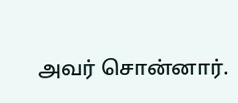அவர் சொன்னார்.